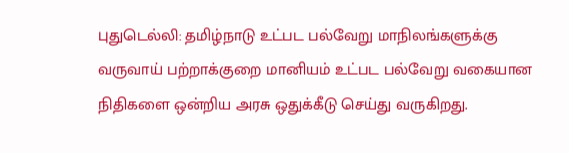புதுடெல்லி: தமிழ்நாடு உட்பட பல்வேறு மாநிலங்களுக்கு வருவாய் பற்றாக்குறை மானியம் உட்பட பல்வேறு வகையான நிதிகளை ஒன்றிய அரசு ஒதுக்கீடு செய்து வருகிறது.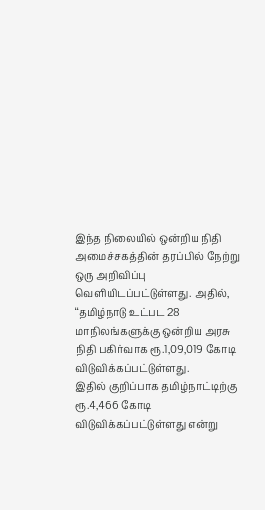இந்த நிலையில் ஒன்றிய நிதி அமைச்சகத்தின் தரப்பில் நேற்று ஒரு அறிவிப்பு வெளியிடப்பட்டுள்ளது. அதில், ‘‘தமிழ்நாடு உட்பட 28 மாநிலங்களுக்கு ஒன்றிய அரசு நிதி பகிர்வாக ரூ.1,09,019 கோடி விடுவிக்கப்பட்டுள்ளது.
இதில் குறிப்பாக தமிழ்நாட்டிற்கு ரூ.4,466 கோடி விடுவிக்கப்பட்டுள்ளது என்று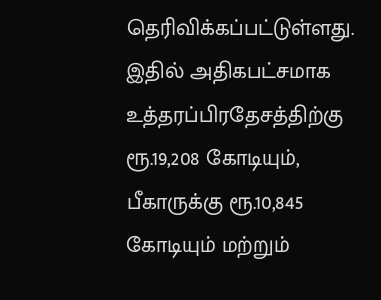தெரிவிக்கப்பட்டுள்ளது.
இதில் அதிகபட்சமாக உத்தரப்பிரதேசத்திற்கு ரூ.19,208 கோடியும், பீகாருக்கு ரூ.10,845 கோடியும் மற்றும்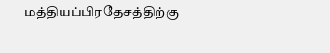மத்தியப்பிரதேசத்திற்கு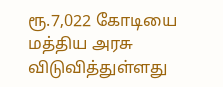ரூ.7,022 கோடியை மத்திய அரசு விடுவித்துள்ளது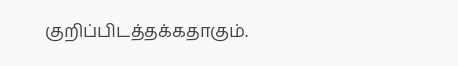குறிப்பிடத்தக்கதாகும்.